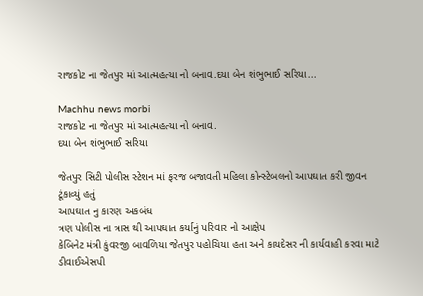રાજકોટ ના જેતપુર માં આત્મહત્યા નો બનાવ.દયા બેન શંભુભાઈ સરિયા...

Machhu news morbi
રાજકોટ ના જેતપુર માં આત્મહત્યા નો બનાવ.
દયા બેન શંભુભાઈ સરિયા

જેતપુર સિટી પોલીસ સ્ટેશન માં ફરજ બજાવતી મહિલા કોન્સ્ટેબલનો આપઘાત કરી જીવન ટૂંકાવ્યું હતું
આપઘાત નુ કારણ અકબંધ
ત્રણ પોલીસ ના ત્રાસ થી આપઘાત કર્યાનું પરિવાર નો આક્ષેપ
કેબિનેટ મંત્રી કુંવરજી બાવળિયા જેતપુર પહોચિયા હતા અને કાયદેસર ની કાર્યવાહી કરવા માટે ડીવાઈએસપી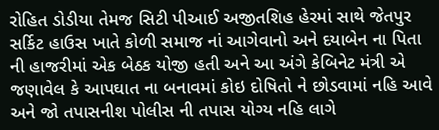રોહિત ડોડીયા તેમજ સિટી પીઆઈ અજીતશિહ હેરમાં સાથે જેતપુર સર્કિટ હાઉસ ખાતે કોળી સમાજ નાં આગેવાનો અને દયાબેન ના પિતા ની હાજરીમાં એક બેઠક યોજી હતી અને આ અંગે કેબિનેટ મંત્રી એ જણાવેલ કે આપઘાત ના બનાવમાં કોઇ દોષિતો ને છોડવામાં નહિ આવે અને જો તપાસનીશ પોલીસ ની તપાસ યોગ્ય નહિ લાગે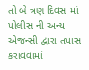તો બે ત્રણ દિવસ માં પોલીસ ની અન્ય એજન્સી દ્વારા તપાસ કરાવવામાં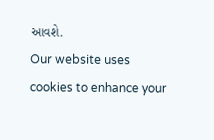આવશે.
Our website uses cookies to enhance your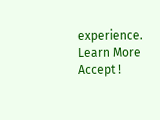experience. Learn More
Accept !